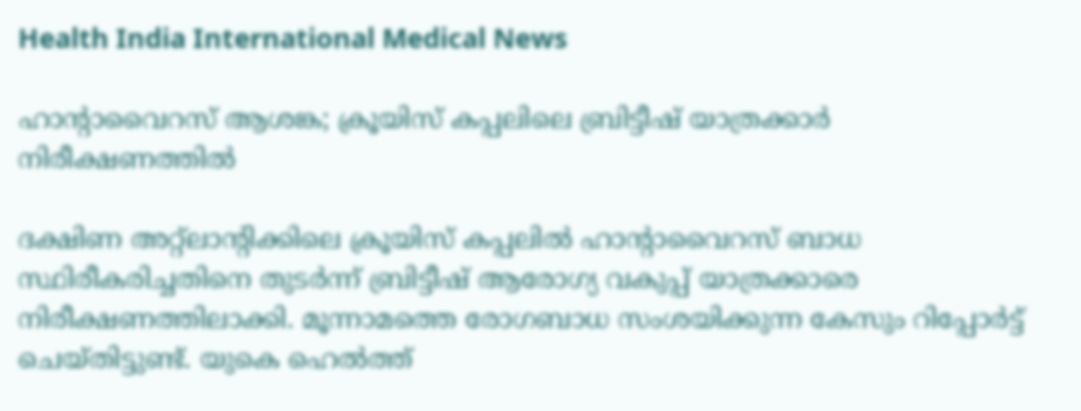Health India International Medical News

ഹാൻ്റാവൈറസ് ആശങ്ക; ക്രൂയിസ് കപ്പലിലെ ബ്രിട്ടീഷ് യാത്രക്കാർ നിരീക്ഷണത്തിൽ

ദക്ഷിണ അറ്റ്ലാൻ്റിക്കിലെ ക്രൂയിസ് കപ്പലിൽ ഹാൻ്റാവൈറസ് ബാധ സ്ഥിരീകരിച്ചതിനെ തുടർന്ന് ബ്രിട്ടീഷ് ആരോഗ്യ വകുപ്പ് യാത്രക്കാരെ നിരീക്ഷണത്തിലാക്കി. മൂന്നാമത്തെ രോഗബാധ സംശയിക്കുന്ന കേസും റിപ്പോർട്ട് ചെയ്തിട്ടുണ്ട്. യുകെ ഹെൽത്ത്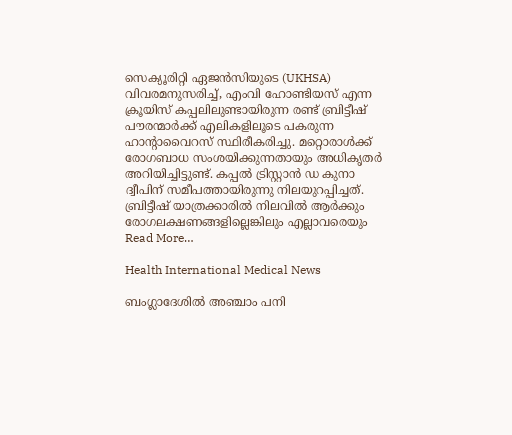സെക്യൂരിറ്റി ഏജൻസിയുടെ (UKHSA) വിവരമനുസരിച്ച്, എംവി ഹോണ്ടിയസ് എന്ന ക്രൂയിസ് കപ്പലിലുണ്ടായിരുന്ന രണ്ട് ബ്രിട്ടീഷ് പൗരന്മാർക്ക് എലികളിലൂടെ പകരുന്ന ഹാൻ്റാവൈറസ് സ്ഥിരീകരിച്ചു. മറ്റൊരാൾക്ക് രോഗബാധ സംശയിക്കുന്നതായും അധികൃതർ അറിയിച്ചിട്ടുണ്ട്. കപ്പൽ ട്രിസ്റ്റാൻ ഡ കുനാ ദ്വീപിന് സമീപത്തായിരുന്നു നിലയുറപ്പിച്ചത്. ബ്രിട്ടീഷ് യാത്രക്കാരിൽ നിലവിൽ ആർക്കും രോഗലക്ഷണങ്ങളില്ലെങ്കിലും എല്ലാവരെയും Read More…

Health International Medical News

ബംഗ്ലാദേശിൽ അഞ്ചാം പനി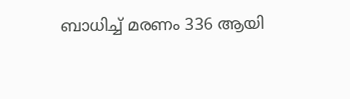ബാധിച്ച് മരണം 336 ആയി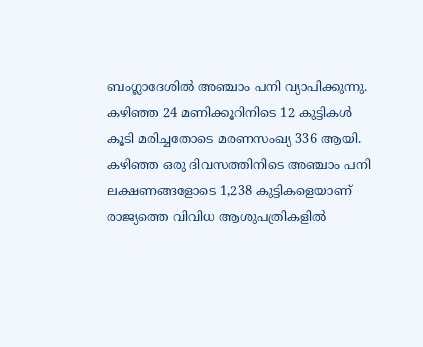ബംഗ്ലാദേശിൽ അഞ്ചാം പനി വ്യാപിക്കുന്നു. കഴിഞ്ഞ 24 മണിക്കൂറിനിടെ 12 കുട്ടികൾ കൂടി മരിച്ചതോടെ മരണസംഖ്യ 336 ആയി. കഴിഞ്ഞ ഒരു ദിവസത്തിനിടെ അഞ്ചാം പനി ലക്ഷണങ്ങളോടെ 1,238 കുട്ടികളെയാണ് രാജ്യത്തെ വിവിധ ആശുപത്രികളിൽ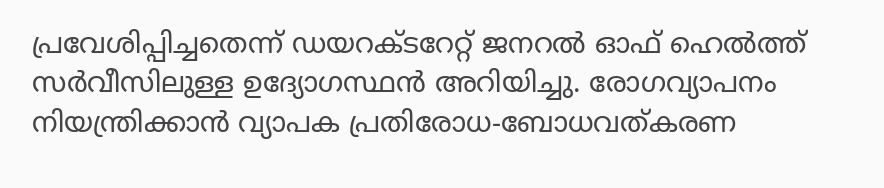പ്രവേശിപ്പിച്ചതെന്ന് ഡയറക്ടറേറ്റ് ജനറൽ ഓഫ് ഹെൽത്ത് സർവീസിലുള്ള ഉദ്യോഗസ്ഥൻ അറിയിച്ചു. രോഗവ്യാപനം നിയന്ത്രിക്കാൻ വ്യാപക പ്രതിരോധ-ബോധവത്കരണ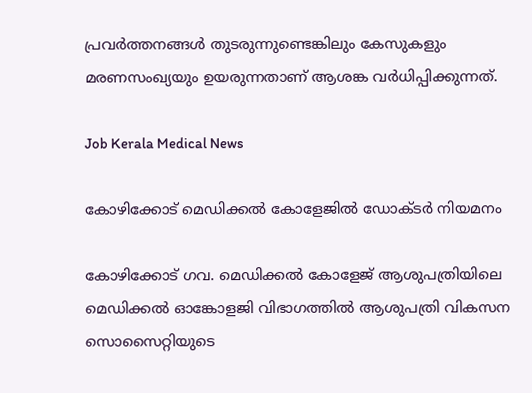പ്രവർത്തനങ്ങൾ തുടരുന്നുണ്ടെങ്കിലും കേസുകളും മരണസംഖ്യയും ഉയരുന്നതാണ് ആശങ്ക വർധിപ്പിക്കുന്നത്.

Job Kerala Medical News

കോഴിക്കോട് മെഡിക്കൽ കോളേജിൽ ഡോക്ടർ നിയമനം

കോഴിക്കോട് ഗവ. മെഡിക്കല്‍ കോളേജ് ആശുപത്രിയിലെ മെഡിക്കല്‍ ഓങ്കോളജി വിഭാഗത്തില്‍ ആശുപത്രി വികസന സൊസൈറ്റിയുടെ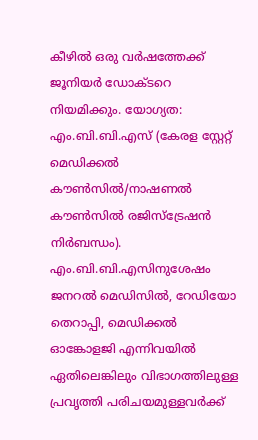കീഴില്‍ ഒരു വര്‍ഷത്തേക്ക് ജൂനിയര്‍ ഡോക്ടറെ നിയമിക്കും. യോഗ്യത: എം.ബി.ബി.എസ് (കേരള സ്റ്റേറ്റ് മെഡിക്കല്‍ കൗണ്‍സില്‍/നാഷണല്‍ കൗണ്‍സില്‍ രജിസ്ട്രേഷന്‍ നിര്‍ബന്ധം). എം.ബി.ബി.എസിനുശേഷം ജനറല്‍ മെഡിസില്‍, റേഡിയോ തെറാപ്പി, മെഡിക്കല്‍ ഓങ്കോളജി എന്നിവയില്‍ ഏതിലെങ്കിലും വിഭാഗത്തിലുള്ള പ്രവൃത്തി പരിചയമുള്ളവര്‍ക്ക്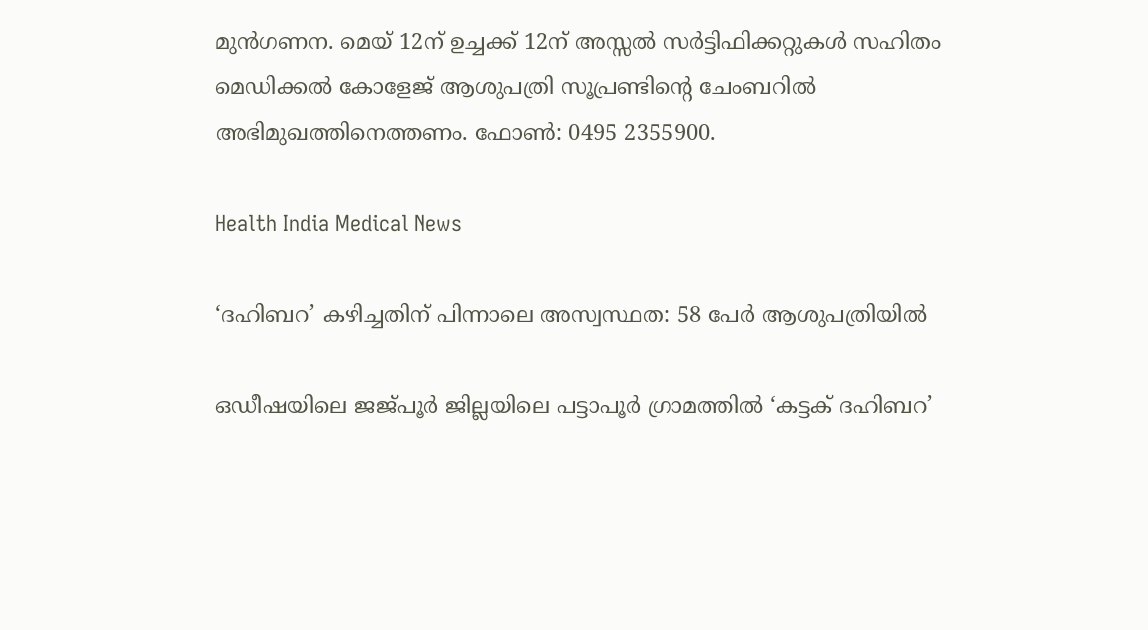മുന്‍ഗണന. മെയ് 12ന് ഉച്ചക്ക് 12ന് അസ്സല്‍ സര്‍ട്ടിഫിക്കറ്റുകള്‍ സഹിതം മെഡിക്കല്‍ കോളേജ് ആശുപത്രി സൂപ്രണ്ടിൻ്റെ ചേംബറില്‍ അഭിമുഖത്തിനെത്തണം. ഫോണ്‍: 0495 2355900.

Health India Medical News

‘ദഹിബറ’ കഴിച്ചതിന് പിന്നാലെ അസ്വസ്ഥത: 58 പേർ ആശുപത്രിയിൽ

ഒഡീഷയിലെ ജജ്പൂർ ജില്ലയിലെ പട്ടാപൂർ ഗ്രാമത്തിൽ ‘കട്ടക് ദഹിബറ’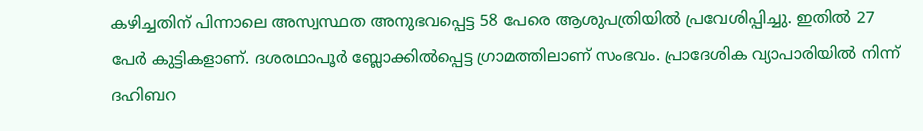കഴിച്ചതിന് പിന്നാലെ അസ്വസ്ഥത അനുഭവപ്പെട്ട 58 പേരെ ആശുപത്രിയിൽ പ്രവേശിപ്പിച്ചു. ഇതിൽ 27 പേർ കുട്ടികളാണ്. ദശരഥാപൂർ ബ്ലോക്കിൽപ്പെട്ട ഗ്രാമത്തിലാണ് സംഭവം. പ്രാദേശിക വ്യാപാരിയിൽ നിന്ന് ദഹിബറ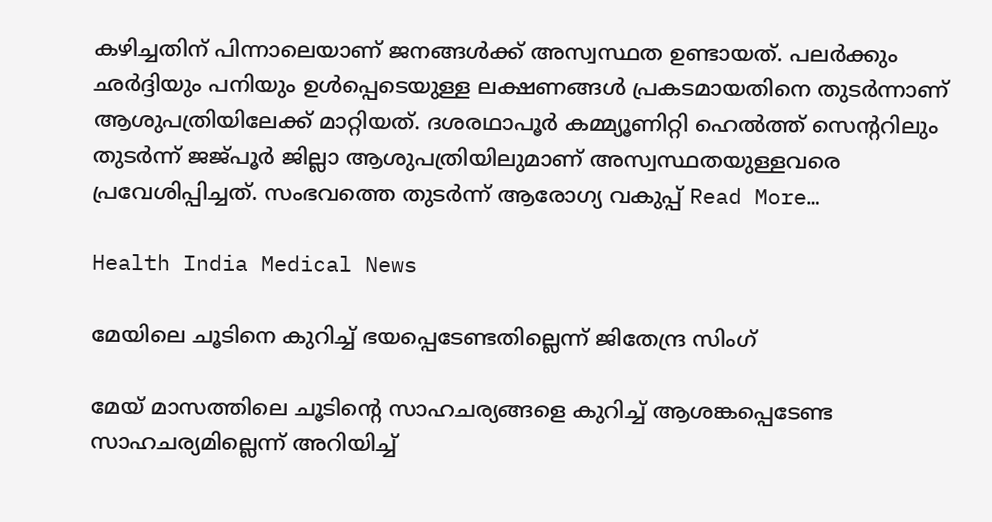കഴിച്ചതിന് പിന്നാലെയാണ് ജനങ്ങൾക്ക് അസ്വസ്ഥത ഉണ്ടായത്. പലർക്കും ഛർദ്ദിയും പനിയും ഉൾപ്പെടെയുള്ള ലക്ഷണങ്ങൾ പ്രകടമായതിനെ തുടർന്നാണ് ആശുപത്രിയിലേക്ക് മാറ്റിയത്. ദശരഥാപൂർ കമ്മ്യൂണിറ്റി ഹെൽത്ത് സെൻ്ററിലും തുടർന്ന് ജജ്പൂർ ജില്ലാ ആശുപത്രിയിലുമാണ് അസ്വസ്ഥതയുള്ളവരെ പ്രവേശിപ്പിച്ചത്. സംഭവത്തെ തുടർന്ന് ആരോഗ്യ വകുപ്പ് Read More…

Health India Medical News

മേയിലെ ചൂടിനെ കുറിച്ച് ഭയപ്പെടേണ്ടതില്ലെന്ന് ജിതേന്ദ്ര സിംഗ്

മേയ് മാസത്തിലെ ചൂടിൻ്റെ സാഹചര്യങ്ങളെ കുറിച്ച് ആശങ്കപ്പെടേണ്ട സാഹചര്യമില്ലെന്ന് അറിയിച്ച്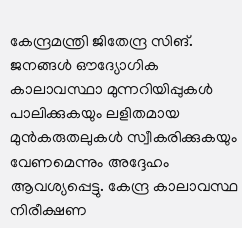കേന്ദ്രമന്ത്രി ജിതേന്ദ്ര സിങ്. ജനങ്ങൾ ഔദ്യോഗിക കാലാവസ്ഥാ മുന്നറിയിപ്പുകൾ പാലിക്കുകയും ലളിതമായ മുൻകരുതലുകൾ സ്വീകരിക്കുകയും വേണമെന്നും അദ്ദേഹം ആവശ്യപ്പെട്ടു. കേന്ദ്ര കാലാവസ്ഥ നിരീക്ഷണ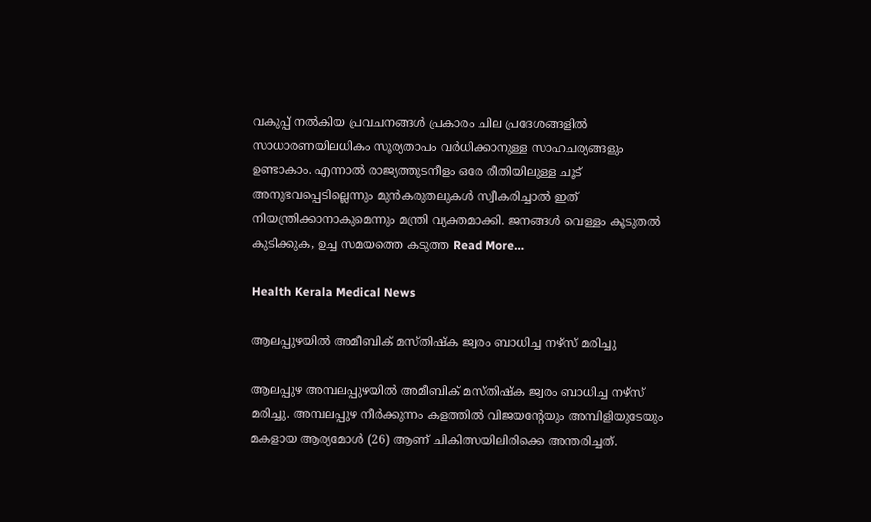വകുപ്പ് നൽകിയ പ്രവചനങ്ങൾ പ്രകാരം ചില പ്രദേശങ്ങളിൽ സാധാരണയിലധികം സൂര്യതാപം വർധിക്കാനുള്ള സാഹചര്യങ്ങളും ഉണ്ടാകാം. എന്നാല്‍ രാജ്യത്തുടനീളം ഒരേ രീതിയിലുള്ള ചൂട് അനുഭവപ്പെടില്ലെന്നും മുൻകരുതലുകൾ സ്വീകരിച്ചാൽ ഇത് നിയന്ത്രിക്കാനാകുമെന്നും മന്ത്രി വ്യക്തമാക്കി. ജനങ്ങൾ വെള്ളം കൂടുതൽ കുടിക്കുക, ഉച്ച സമയത്തെ കടുത്ത Read More…

Health Kerala Medical News

ആലപ്പുഴയില്‍ അമീബിക് മസ്തിഷ്‌ക ജ്വരം ബാധിച്ച നഴ്‌സ് മരിച്ചു

ആലപ്പുഴ അമ്പലപ്പുഴയില്‍ അമീബിക് മസ്തിഷ്‌ക ജ്വരം ബാധിച്ച നഴ്‌സ് മരിച്ചു. അമ്പലപ്പുഴ നീര്‍ക്കുന്നം കളത്തില്‍ വിജയന്റേയും അമ്പിളിയുടേയും മകളായ ആര്യമോള്‍ (26) ആണ് ചികിത്സയിലിരിക്കെ അന്തരിച്ചത്.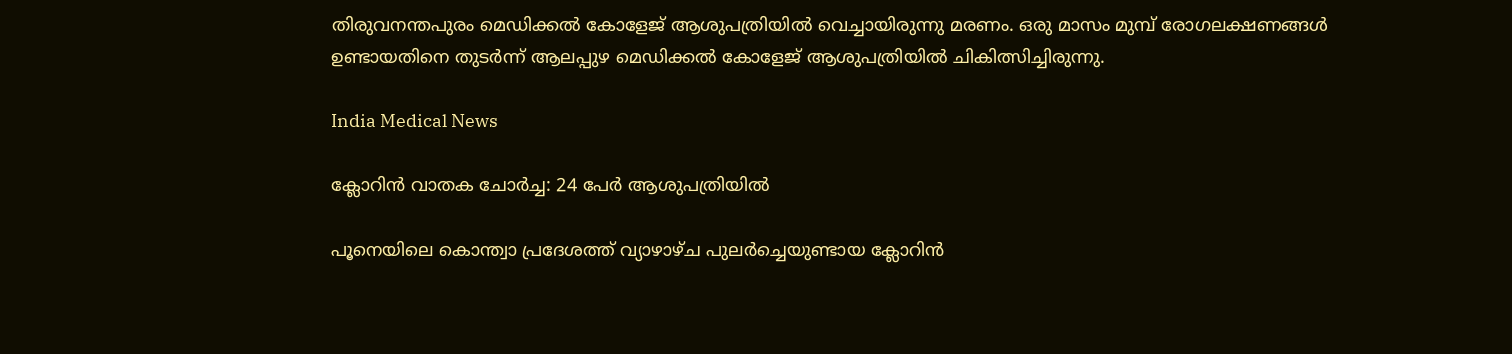തിരുവനന്തപുരം മെഡിക്കല്‍ കോളേജ് ആശുപത്രിയില്‍ വെച്ചായിരുന്നു മരണം. ഒരു മാസം മുമ്പ് രോഗലക്ഷണങ്ങള്‍ ഉണ്ടായതിനെ തുടര്‍ന്ന് ആലപ്പുഴ മെഡിക്കല്‍ കോളേജ് ആശുപത്രിയില്‍ ചികിത്സിച്ചിരുന്നു.

India Medical News

ക്ലോറിന്‍ വാതക ചോര്‍ച്ച: 24 പേര്‍ ആശുപത്രിയില്‍

പൂനെയിലെ കൊന്ത്വാ പ്രദേശത്ത് വ്യാഴാഴ്ച പുലര്‍ച്ചെയുണ്ടായ ക്ലോറിന്‍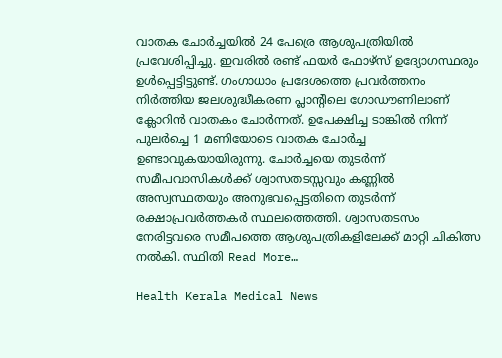വാതക ചോര്‍ച്ചയില്‍ 24 പേര്രെ ആശുപത്രിയില്‍ പ്രവേശിപ്പിച്ചു. ഇവരില്‍ രണ്ട് ഫയര്‍ ഫോഴ്‌സ് ഉദ്യോഗസ്ഥരും ഉള്‍പ്പെട്ടിട്ടുണ്ട്. ഗംഗാധാം പ്രദേശത്തെ പ്രവര്‍ത്തനം നിർത്തിയ ജലശുദ്ധീകരണ പ്ലാൻ്റിലെ ഗോഡൗണിലാണ് ക്ലോറിൻ വാതകം ചോർന്നത്. ഉപേക്ഷിച്ച ടാങ്കില്‍ നിന്ന് പുലര്‍ച്ചെ 1 മണിയോടെ വാതക ചോര്‍ച്ച ഉണ്ടാവുകയായിരുന്നു. ചോര്‍ച്ചയെ തുടര്‍ന്ന് സമീപവാസികള്‍ക്ക് ശ്വാസതടസ്സവും കണ്ണില്‍ അസ്വസ്ഥതയും അനുഭവപ്പെട്ടതിനെ തുടര്‍ന്ന് രക്ഷാപ്രവര്‍ത്തകര്‍ സ്ഥലത്തെത്തി. ശ്വാസതടസം നേരിട്ടവരെ സമീപത്തെ ആശുപത്രികളിലേക്ക് മാറ്റി ചികിത്സ നല്‍കി. സ്ഥിതി Read More…

Health Kerala Medical News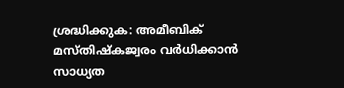ശ്രദ്ധിക്കുക: അമീബിക് മസ്തിഷ്‌കജ്വരം വര്‍ധിക്കാന്‍ സാധ്യത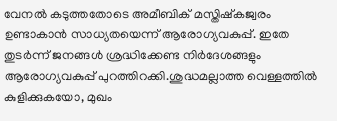വേനല്‍ കടുത്തതോടെ അമീബിക് മസ്തിഷ്‌കജ്വരം ഉണ്ടാകാന്‍ സാധ്യതയെന്ന് ആരോഗ്യവകുപ്പ്. ഇതേ തുടര്‍ന്ന് ജനങ്ങള്‍ ശ്രദ്ധിക്കേണ്ട നിര്‍ദേശങ്ങളും ആരോഗ്യവകുപ്പ് പുറത്തിറക്കി.ശുദ്ധമല്ലാത്ത വെള്ളത്തില്‍ കുളിക്കുകയോ, മുഖം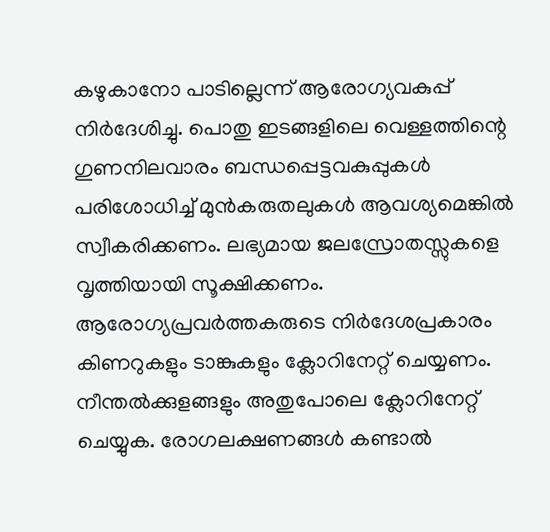കഴുകാനോ പാടില്ലെന്ന് ആരോഗ്യവകുപ്പ് നിര്‍ദേശിച്ചു. പൊതു ഇടങ്ങളിലെ വെള്ളത്തിന്റെ ഗുണനിലവാരം ബന്ധപ്പെട്ടവകുപ്പുകള്‍ പരിശോധിച്ച് മുന്‍കരുതലുകള്‍ ആവശ്യമെങ്കില്‍ സ്വീകരിക്കണം. ലഭ്യമായ ജലസ്രോതസ്സുകളെ വൃത്തിയായി സൂക്ഷിക്കണം. ആരോഗ്യപ്രവര്‍ത്തകരുടെ നിര്‍ദേശപ്രകാരം കിണറുകളും ടാങ്കുകളും ക്ലോറിനേറ്റ് ചെയ്യണം. നീന്തല്‍ക്കുളങ്ങളും അതുപോലെ ക്ലോറിനേറ്റ് ചെയ്യുക. രോഗലക്ഷണങ്ങള്‍ കണ്ടാല്‍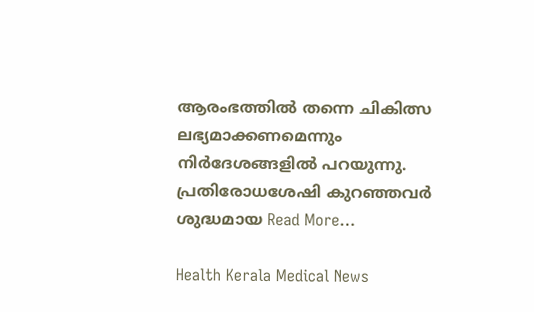ആരംഭത്തില്‍ തന്നെ ചികിത്സ ലഭ്യമാക്കണമെന്നും നിര്‍ദേശങ്ങളില്‍ പറയുന്നു. പ്രതിരോധശേഷി കുറഞ്ഞവര്‍ ശുദ്ധമായ Read More…

Health Kerala Medical News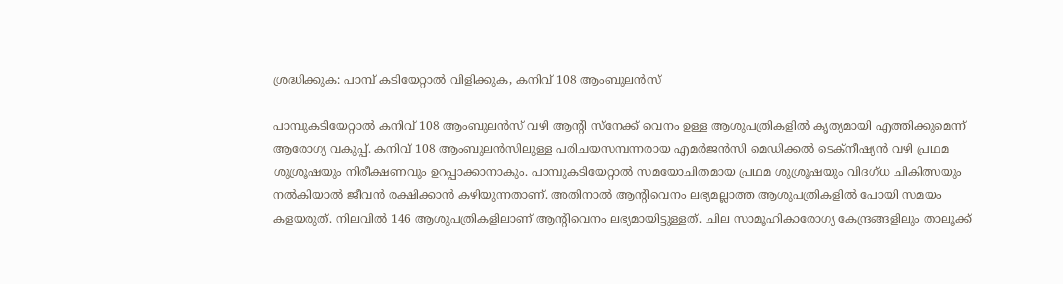ശ്രദ്ധിക്കുക: പാമ്പ് കടിയേറ്റാൽ വിളിക്കുക, കനിവ് 108 ആംബുലൻസ്

പാമ്പുകടിയേറ്റാല്‍ കനിവ് 108 ആംബുലന്‍സ് വഴി ആന്റി സ്‌നേക്ക് വെനം ഉള്ള ആശുപത്രികളില്‍ കൃത്യമായി എത്തിക്കുമെന്ന് ആരോഗ്യ വകുപ്പ്. കനിവ് 108 ആംബുലന്‍സിലുള്ള പരിചയസമ്പന്നരായ എമര്‍ജന്‍സി മെഡിക്കല്‍ ടെക്‌നീഷ്യന്‍ വഴി പ്രഥമ ശുശ്രൂഷയും നിരീക്ഷണവും ഉറപ്പാക്കാനാകും. പാമ്പുകടിയേറ്റാല്‍ സമയോചിതമായ പ്രഥമ ശുശ്രൂഷയും വിദഗ്ധ ചികിത്സയും നല്‍കിയാല്‍ ജീവന്‍ രക്ഷിക്കാന്‍ കഴിയുന്നതാണ്. അതിനാല്‍ ആന്റിവെനം ലഭ്യമല്ലാത്ത ആശുപത്രികളില്‍ പോയി സമയം കളയരുത്. നിലവില്‍ 146 ആശുപത്രികളിലാണ് ആന്റിവെനം ലഭ്യമായിട്ടുള്ളത്. ചില സാമൂഹികാരോഗ്യ കേന്ദ്രങ്ങളിലും താലൂക്ക്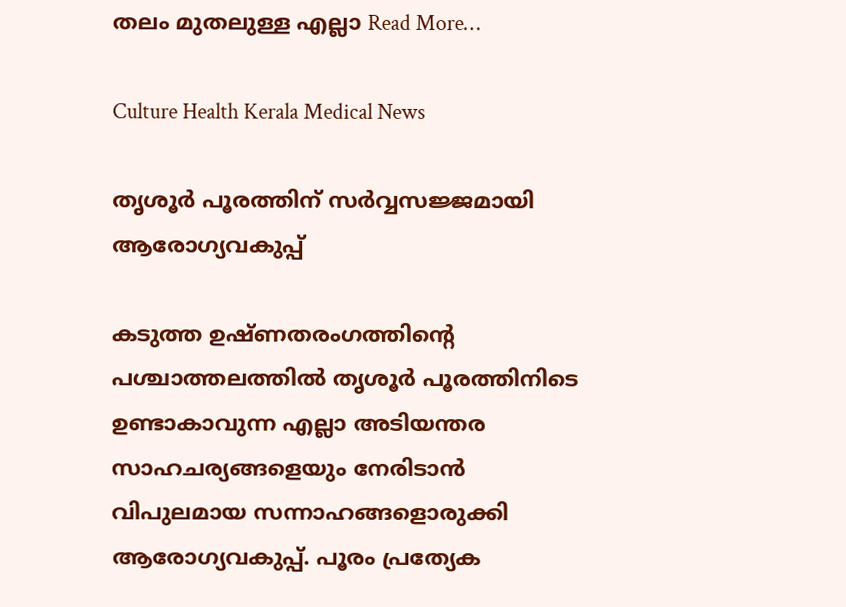തലം മുതലുള്ള എല്ലാ Read More…

Culture Health Kerala Medical News

തൃശൂർ പൂരത്തിന് സർവ്വസജ്ജമായി ആരോഗ്യവകുപ്പ്

കടുത്ത ഉഷ്ണതരംഗത്തിൻ്റെ പശ്ചാത്തലത്തിൽ തൃശൂർ പൂരത്തിനിടെ ഉണ്ടാകാവുന്ന എല്ലാ അടിയന്തര സാഹചര്യങ്ങളെയും നേരിടാൻ വിപുലമായ സന്നാഹങ്ങളൊരുക്കി ആരോഗ്യവകുപ്പ്. പൂരം പ്രത്യേക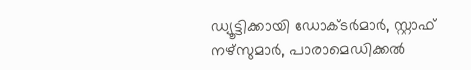ഡ്യൂട്ടിക്കായി ഡോക്ടർമാർ, സ്റ്റാഫ് നഴ്‌സുമാർ, പാരാമെഡിക്കൽ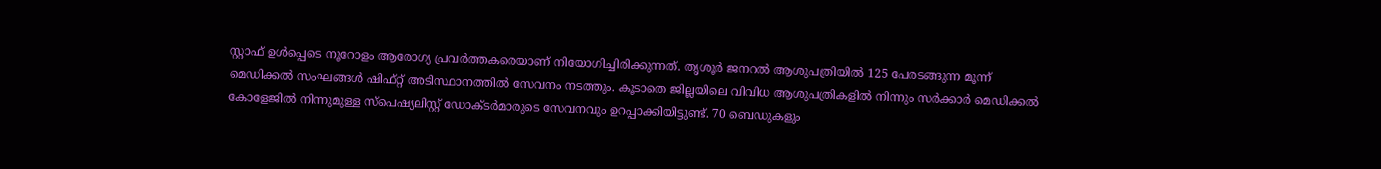സ്റ്റാഫ് ഉൾപ്പെടെ നൂറോളം ആരോഗ്യ പ്രവർത്തകരെയാണ് നിയോഗിച്ചിരിക്കുന്നത്. തൃശൂർ ജനറൽ ആശുപത്രിയിൽ 125 പേരടങ്ങുന്ന മൂന്ന് മെഡിക്കൽ സംഘങ്ങൾ ഷിഫ്റ്റ് അടിസ്ഥാനത്തിൽ സേവനം നടത്തും. കൂടാതെ ജില്ലയിലെ വിവിധ ആശുപത്രികളിൽ നിന്നും സർക്കാർ മെഡിക്കൽ കോളേജിൽ നിന്നുമുള്ള സ്പെഷ്യലിസ്റ്റ് ഡോക്ടർമാരുടെ സേവനവും ഉറപ്പാക്കിയിട്ടുണ്ട്. 70 ബെഡുകളും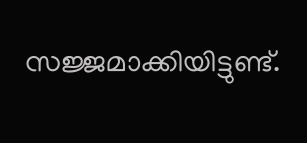സജ്ജമാക്കിയിട്ടുണ്ട്.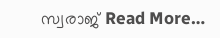സ്വരാജ് Read More…